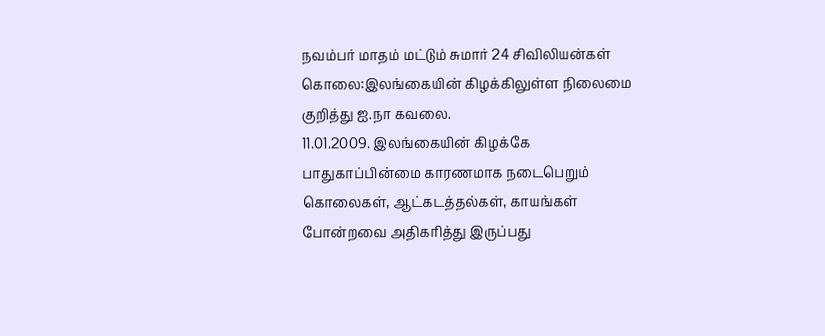நவம்பர் மாதம் மட்டும் சுமார் 24 சிவிலியன்கள் கொலை:இலங்கையின் கிழக்கிலுள்ள நிலைமை குறித்து ஐ.நா கவலை.
11.01.2009. இலங்கையின் கிழக்கே பாதுகாப்பின்மை காரணமாக நடைபெறும் கொலைகள், ஆட்கடத்தல்கள், காயங்கள் போன்றவை அதிகரித்து இருப்பது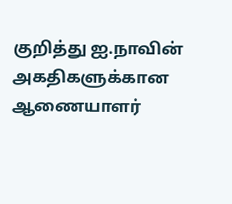குறித்து ஐ.நாவின் அகதிகளுக்கான ஆணையாளர்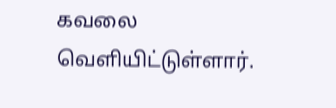கவலை வெளியிட்டுள்ளார்.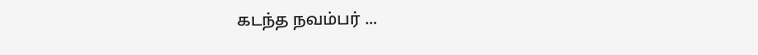கடந்த நவம்பர் ...